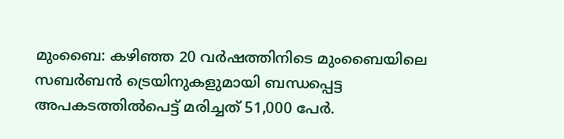മുംബൈ: കഴിഞ്ഞ 20 വർഷത്തിനിടെ മുംബൈയിലെ സബർബൻ ട്രെയിനുകളുമായി ബന്ധപ്പെട്ട   അപകടത്തിൽപെട്ട് മരിച്ചത് 51,000 പേർ.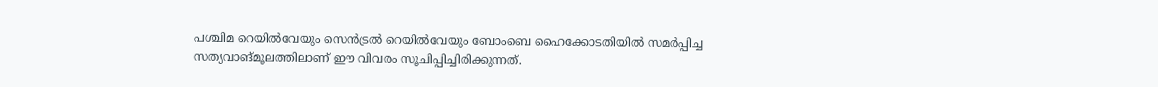പശ്ചിമ റെയിൽവേയും സെൻട്രൽ റെയിൽവേയും ബോംബെ ഹൈക്കോടതിയിൽ സമർപ്പിച്ച സത്യവാങ്മൂലത്തിലാണ് ഈ വിവരം സൂചിപ്പിച്ചിരിക്കുന്നത്.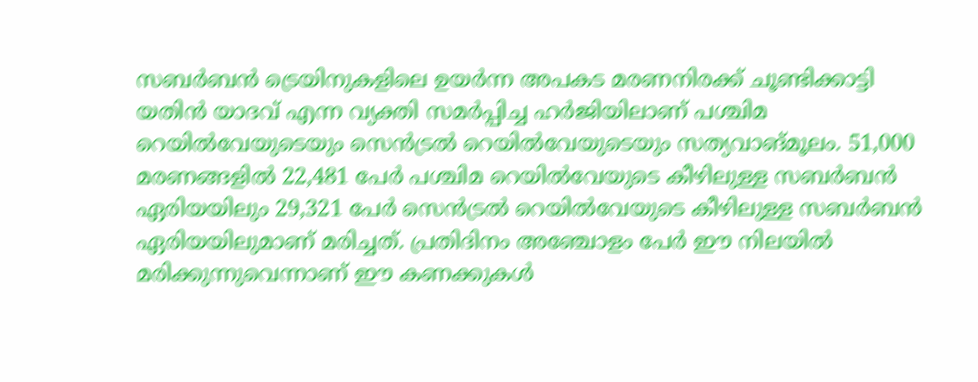സബർബൻ ട്രെയിനുകളിലെ ഉയർന്ന അപകട മരണനിരക്ക് ചൂണ്ടിക്കാട്ടി യതിൻ യാദവ് എന്ന വ്യക്തി സമർപ്പിച്ച ഹർജിയിലാണ് പശ്ചിമ റെയിൽവേയുടെയും സെൻട്രൽ റെയിൽവേയുടെയും സത്യവാങ്മൂലം. 51,000 മരണങ്ങളിൽ 22,481 പേർ പശ്ചിമ റെയിൽവേയുടെ കീഴിലുള്ള സബർബൻ ഏരിയയിലും 29,321 പേർ സെൻട്രൽ റെയിൽവേയുടെ കീഴിലുള്ള സബർബൻ ഏരിയയിലുമാണ് മരിച്ചത്. പ്രതിദിനം അഞ്ചോളം പേർ ഈ നിലയിൽ മരിക്കുന്നുവെന്നാണ് ഈ കണക്കുകൾ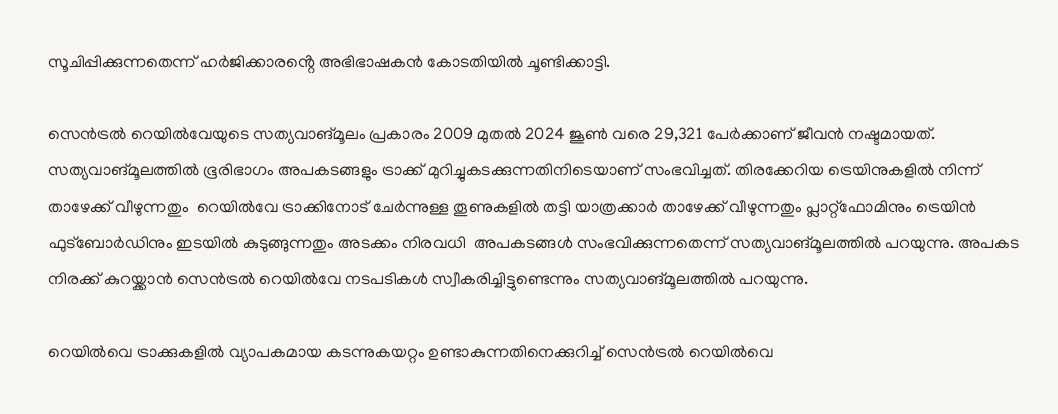സൂചിപ്പിക്കുന്നതെന്ന് ഹർജിക്കാരൻ്റെ അഭിഭാഷകൻ കോടതിയിൽ ചൂണ്ടിക്കാട്ടി.

സെൻട്രൽ റെയിൽവേയുടെ സത്യവാങ്മൂലം പ്രകാരം 2009 മുതൽ 2024 ജൂൺ വരെ 29,321 പേർക്കാണ് ജീവൻ നഷ്ടമായത്. സത്യവാങ്മൂലത്തിൽ ഭൂരിഭാഗം അപകടങ്ങളും ട്രാക്ക് മുറിച്ചുകടക്കുന്നതിനിടെയാണ് സംഭവിച്ചത്. തിരക്കേറിയ ട്രെയിനുകളിൽ നിന്ന് താഴേക്ക് വീഴുന്നതും  റെയിൽവേ ട്രാക്കിനോട് ചേർന്നുള്ള തൂണുകളിൽ തട്ടി യാത്രക്കാർ താഴേക്ക് വീഴുന്നതും പ്ലാറ്റ്‌ഫോമിനും ട്രെയിൻ ഫുട്‌ബോർഡിനും ഇടയിൽ കുടുങ്ങുന്നതും അടക്കം നിരവധി  അപകടങ്ങൾ സംഭവിക്കുന്നതെന്ന് സത്യവാങ്മൂലത്തിൽ പറയുന്നു. അപകട നിരക്ക് കുറയ്ക്കാൻ സെൻട്രൽ റെയിൽവേ നടപടികൾ സ്വീകരിച്ചിട്ടുണ്ടെന്നും സത്യവാങ്മൂലത്തിൽ പറയുന്നു.

റെയിൽവെ ട്രാക്കുകളിൽ വ്യാപകമായ കടന്നുകയറ്റം ഉണ്ടാകുന്നതിനെക്കുറിച്ച് സെൻട്രൽ റെയിൽവെ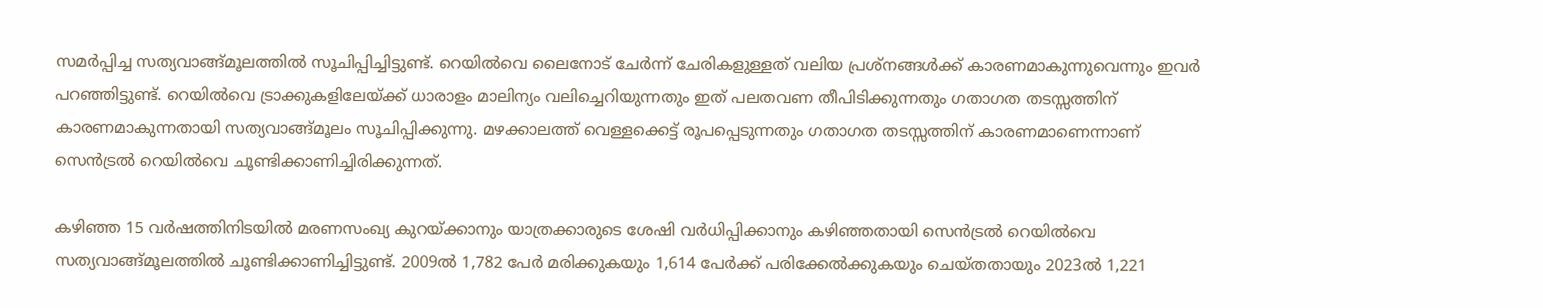സമർപ്പിച്ച സത്യവാങ്ങ്മൂലത്തിൽ സൂചിപ്പിച്ചിട്ടുണ്ട്. റെയിൽവെ ലൈനോട് ചേർന്ന് ചേരികളുള്ളത് വലിയ പ്രശ്നങ്ങൾക്ക് കാരണമാകുന്നുവെന്നും ഇവർ‌ പറഞ്ഞിട്ടുണ്ട്. റെയിൽവെ ട്രാക്കുകളിലേയ്ക്ക് ധാരാളം മാലിന്യം വലിച്ചെറിയുന്നതും ഇത് പലതവണ തീപിടിക്കുന്നതും ഗതാഗത തടസ്സത്തിന് കാരണമാകുന്നതായി സത്യവാങ്ങ്മൂലം സൂചിപ്പിക്കുന്നു. മഴക്കാലത്ത് വെള്ളക്കെട്ട് രൂപപ്പെടുന്നതും ഗതാഗത തടസ്സത്തിന് കാരണമാണെന്നാണ് സെൻട്രൽ റെയിൽവെ ചൂണ്ടിക്കാണിച്ചിരിക്കുന്നത്.

കഴിഞ്ഞ 15 വർഷത്തിനിടയിൽ മരണസംഖ്യ കുറയ്ക്കാനും യാത്രക്കാരുടെ ശേഷി വർധിപ്പിക്കാനും കഴിഞ്ഞതായി സെൻട്രൽ റെയിൽവെ സത്യവാങ്ങ്മൂലത്തിൽ ചൂണ്ടിക്കാണിച്ചിട്ടുണ്ട്. 2009ൽ 1,782 പേർ മരിക്കുകയും 1,614 പേർക്ക് പരിക്കേൽക്കുകയും ചെയ്‌തതായും 2023ൽ 1,221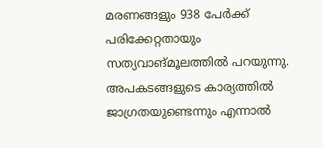മരണങ്ങളും 938 പേർക്ക് പരിക്കേറ്റതായും സത്യവാങ്മൂലത്തിൽ പറയുന്നു. അപകടങ്ങളുടെ കാര്യത്തിൽ ജാഗ്രതയുണ്ടെന്നും എന്നാൽ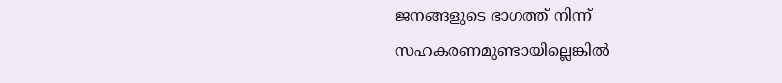ജനങ്ങളുടെ ഭാഗത്ത് നിന്ന് സഹകരണമുണ്ടായില്ലെങ്കിൽ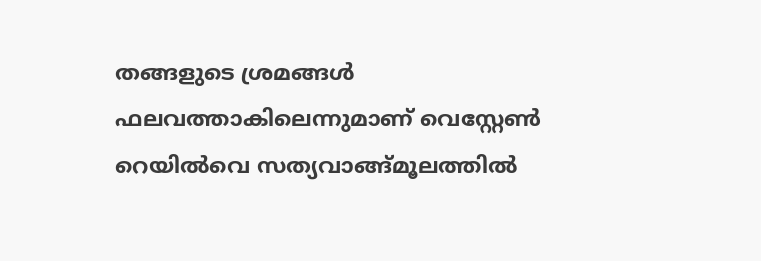തങ്ങളുടെ ശ്രമങ്ങൾ ഫലവത്താകിലെന്നുമാണ് വെസ്റ്റേൺ റെയിൽവെ സത്യവാങ്ങ്മൂലത്തിൽ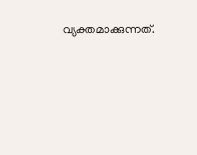വ്യക്തമാക്കുന്നത്.